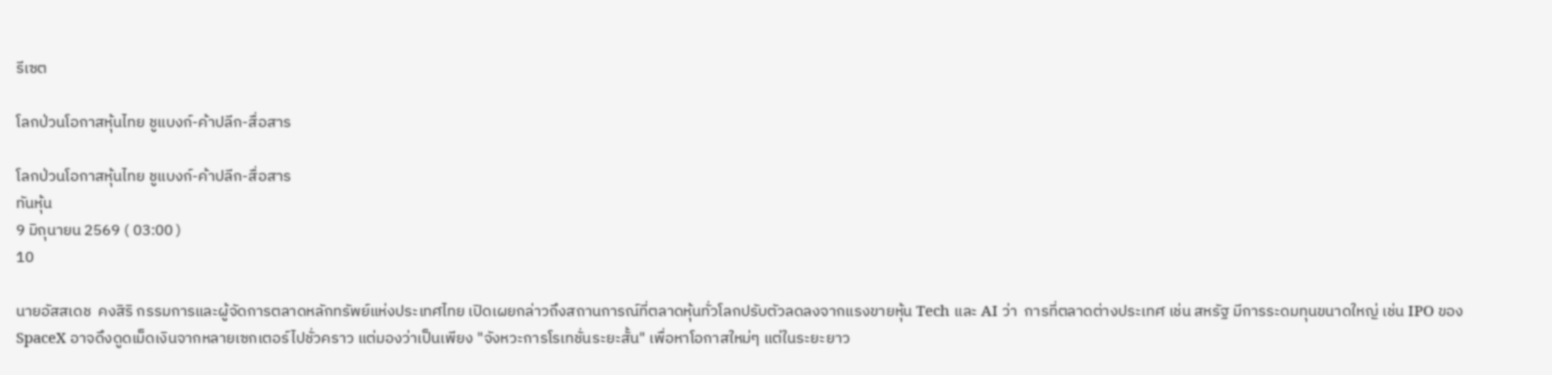รีเซต

โลกป่วนโอกาสหุ้นไทย ชูแบงก์-ค้าปลีก-สื่อสาร

โลกป่วนโอกาสหุ้นไทย ชูแบงก์-ค้าปลีก-สื่อสาร
ทันหุ้น
9 มิถุนายน 2569 ( 03:00 )
10

นายอัสสเดช  คงสิริ กรรมการและผู้จัดการตลาดหลักทรัพย์แห่งประเทศไทย เปิดเผยกล่าวถึงสถานการณ์ที่ตลาดหุ้นทั่วโลกปรับตัวลดลงจากแรงขายหุ้น Tech และ AI ว่า  การที่ตลาดต่างประเทศ เช่น สหรัฐ มีการระดมทุนขนาดใหญ่ เช่น IPO ของ SpaceX อาจดึงดูดเม็ดเงินจากหลายเซกเตอร์ไปชั่วคราว แต่มองว่าเป็นเพียง "จังหวะการโรเทชั่นระยะสั้น" เพื่อหาโอกาสใหม่ๆ แต่ในระยะยาว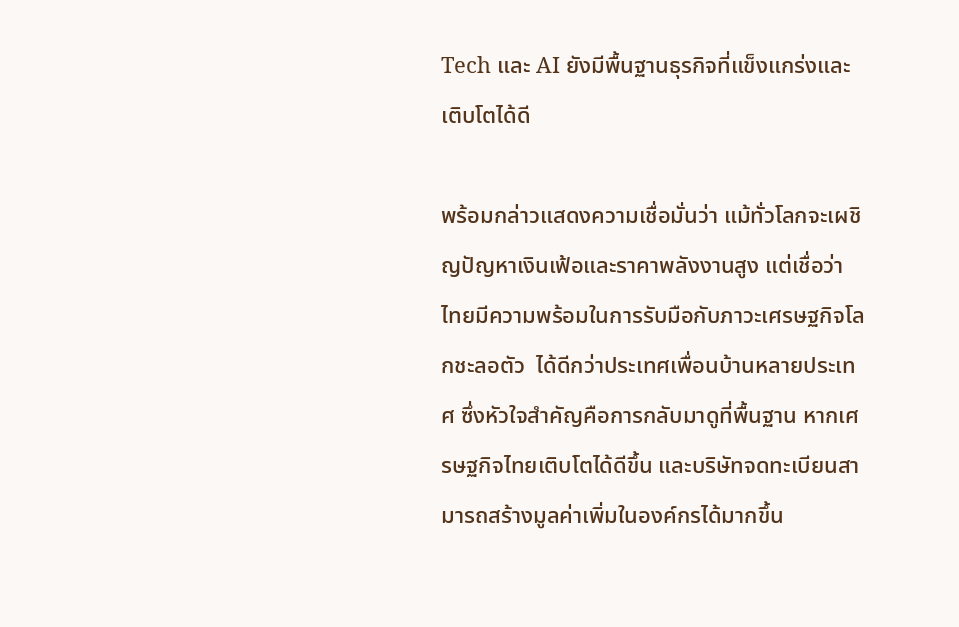Tech และ AI ยังมีพื้นฐานธุรกิจที่แข็งแกร่งและเติบโตได้ดี

พร้อมกล่าวแสดงความเชื่อมั่นว่า แม้ทั่วโลกจะเผชิญปัญหาเงินเฟ้อและราคาพลังงานสูง แต่เชื่อว่า ไทยมีความพร้อมในการรับมือกับภาวะเศรษฐกิจโลกชะลอตัว  ได้ดีกว่าประเทศเพื่อนบ้านหลายประเทศ ซึ่งหัวใจสำคัญคือการกลับมาดูที่พื้นฐาน หากเศรษฐกิจไทยเติบโตได้ดีขึ้น และบริษัทจดทะเบียนสามารถสร้างมูลค่าเพิ่มในองค์กรได้มากขึ้น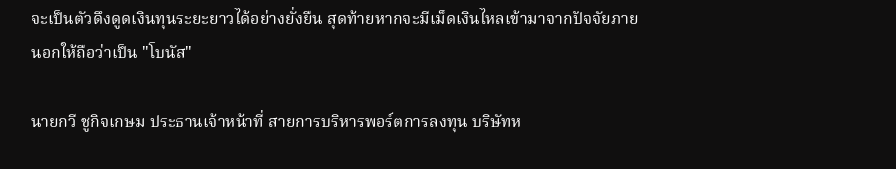จะเป็นตัวดึงดูดเงินทุนระยะยาวได้อย่างยั่งยืน สุดท้ายหากจะมีเม็ดเงินไหลเข้ามาจากปัจจัยภายนอกให้ถือว่าเป็น "โบนัส"

นายกวี ชูกิจเกษม ประธานเจ้าหน้าที่ สายการบริหารพอร์ตการลงทุน บริษัทห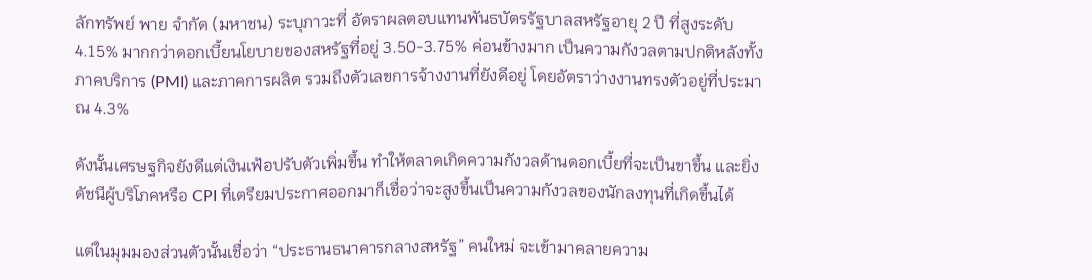ลักทรัพย์ พาย จำกัด (มหาชน) ระบุภาวะที่ อัตราผลตอบแทนพันธบัตรรัฐบาลสหรัฐอายุ 2 ปี ที่สูงระดับ 4.15% มากกว่าดอกเบี้ยนโยบายของสหรัฐที่อยู่ 3.50-3.75% ค่อนข้างมาก เป็นความกังวลตามปกติหลังทั้งภาคบริการ (PMI) และภาคการผลิต รวมถึงตัวเลขการจ้างงานที่ยังดีอยู่ โดยอัตราว่างงานทรงตัวอยู่ที่ประมาณ 4.3%

ดังนั้นเศรษฐกิจยังดีแต่เงินเฟ้อปรับตัวเพิ่มขึ้น ทำให้ตลาดเกิดความกังวลด้านดอกเบี้ยที่จะเป็นขาขึ้น และยิ่งดัชนีผู้บริโภคหรือ CPI ที่เตรียมประกาศออกมาก็เชื่อว่าจะสูงขึ้นเป็นความกังวลของนักลงทุนที่เกิดขึ้นได้

แต่ในมุมมองส่วนตัวนั้นเชื่อว่า “ประธานธนาคารกลางสหรัฐ” คนใหม่ จะเข้ามาคลายความ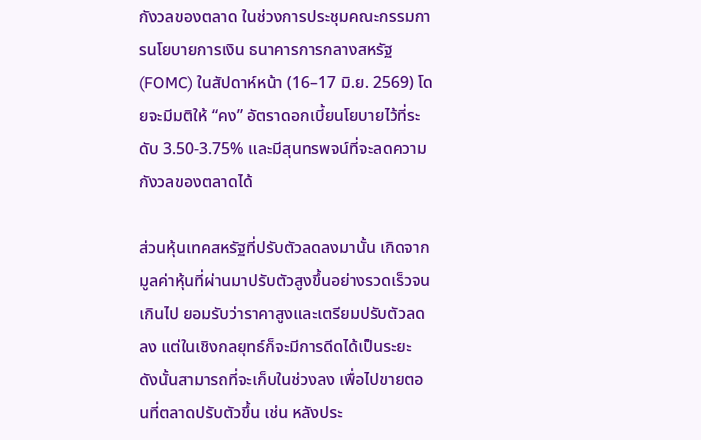กังวลของตลาด ในช่วงการประชุมคณะกรรมการนโยบายการเงิน ธนาคารการกลางสหรัฐ (FOMC) ในสัปดาห์หน้า (16–17 มิ.ย. 2569) โดยจะมีมติให้ “คง” อัตราดอกเบี้ยนโยบายไว้ที่ระดับ 3.50-3.75% และมีสุนทรพจน์ที่จะลดความกังวลของตลาดได้

ส่วนหุ้นเทคสหรัฐที่ปรับตัวลดลงมานั้น เกิดจากมูลค่าหุ้นที่ผ่านมาปรับตัวสูงขึ้นอย่างรวดเร็วจนเกินไป ยอมรับว่าราคาสูงและเตรียมปรับตัวลดลง แต่ในเชิงกลยุทธ์ก็จะมีการดีดได้เป็นระยะ ดังนั้นสามารถที่จะเก็บในช่วงลง เพื่อไปขายตอนที่ตลาดปรับตัวขึ้น เช่น หลังประ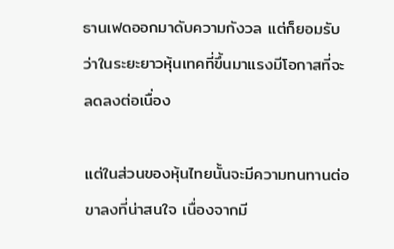ธานเฟดออกมาดับความกังวล แต่ก็ยอมรับว่าในระยะยาวหุ้นเทคที่ขึ้นมาแรงมีโอกาสที่จะลดลงต่อเนื่อง

แต่ในส่วนของหุ้นไทยนั้นจะมีความทนทานต่อขาลงที่น่าสนใจ เนื่องจากมี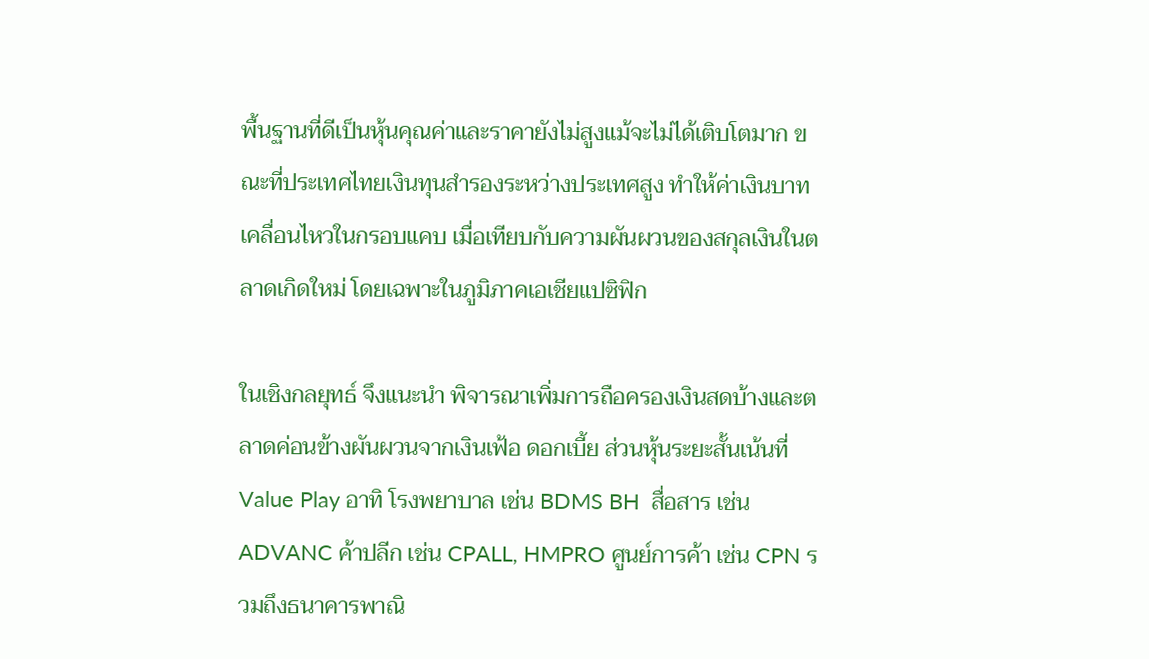พื้นฐานที่ดีเป็นหุ้นคุณค่าและราคายังไม่สูงแม้จะไม่ได้เติบโตมาก ขณะที่ประเทศไทยเงินทุนสำรองระหว่างประเทศสูง ทำให้ค่าเงินบาทเคลื่อนไหวในกรอบแคบ เมื่อเทียบกับความผันผวนของสกุลเงินในตลาดเกิดใหม่ โดยเฉพาะในภูมิภาคเอเชียแปซิฟิก

ในเชิงกลยุทธ์ จึงแนะนำ พิจารณาเพิ่มการถือครองเงินสดบ้างและตลาดค่อนข้างผันผวนจากเงินเฟ้อ ดอกเบี้ย ส่วนหุ้นระยะสั้นเน้นที่ Value Play อาทิ โรงพยาบาล เช่น BDMS BH  สื่อสาร เช่น ADVANC ค้าปลีก เช่น CPALL, HMPRO ศูนย์การค้า เช่น CPN รวมถึงธนาคารพาณิ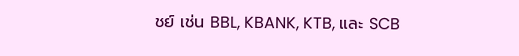ชย์ เช่น BBL, KBANK, KTB, และ SCB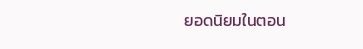ยอดนิยมในตอน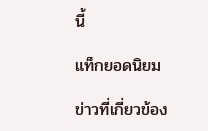นี้

แท็กยอดนิยม

ข่าวที่เกี่ยวข้อง